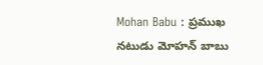Mohan Babu : ప్రముఖ నటుడు మోహన్ బాబు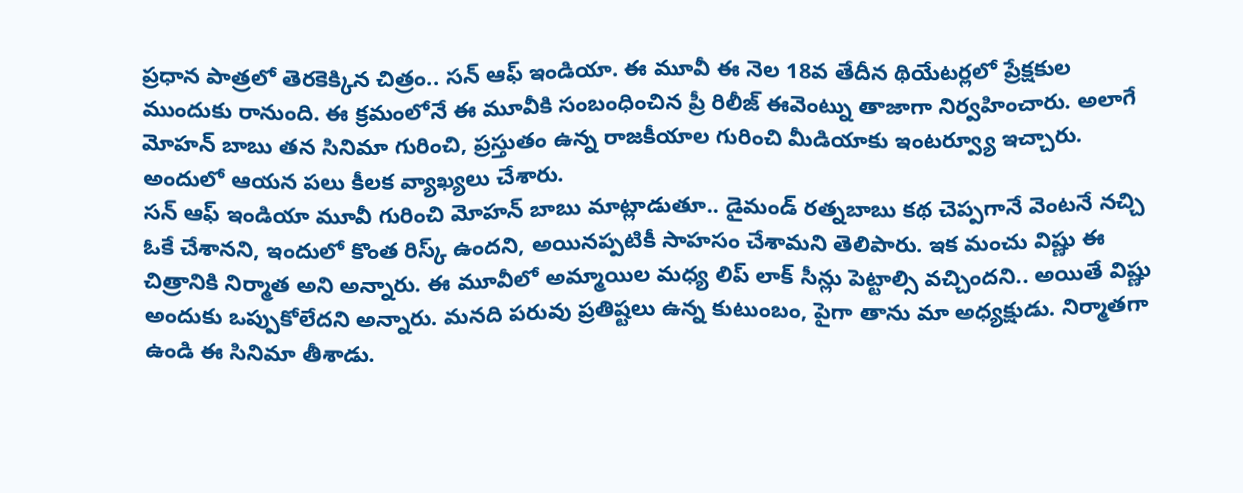ప్రధాన పాత్రలో తెరకెక్కిన చిత్రం.. సన్ ఆఫ్ ఇండియా. ఈ మూవీ ఈ నెల 18వ తేదీన థియేటర్లలో ప్రేక్షకుల ముందుకు రానుంది. ఈ క్రమంలోనే ఈ మూవీకి సంబంధించిన ప్రీ రిలీజ్ ఈవెంట్ను తాజాగా నిర్వహించారు. అలాగే మోహన్ బాబు తన సినిమా గురించి, ప్రస్తుతం ఉన్న రాజకీయాల గురించి మీడియాకు ఇంటర్వ్యూ ఇచ్చారు. అందులో ఆయన పలు కీలక వ్యాఖ్యలు చేశారు.
సన్ ఆఫ్ ఇండియా మూవీ గురించి మోహన్ బాబు మాట్లాడుతూ.. డైమండ్ రత్నబాబు కథ చెప్పగానే వెంటనే నచ్చి ఓకే చేశానని, ఇందులో కొంత రిస్క్ ఉందని, అయినప్పటికీ సాహసం చేశామని తెలిపారు. ఇక మంచు విష్ణు ఈ చిత్రానికి నిర్మాత అని అన్నారు. ఈ మూవీలో అమ్మాయిల మధ్య లిప్ లాక్ సీన్లు పెట్టాల్సి వచ్చిందని.. అయితే విష్ణు అందుకు ఒప్పుకోలేదని అన్నారు. మనది పరువు ప్రతిష్టలు ఉన్న కుటుంబం, పైగా తాను మా అధ్యక్షుడు. నిర్మాతగా ఉండి ఈ సినిమా తీశాడు.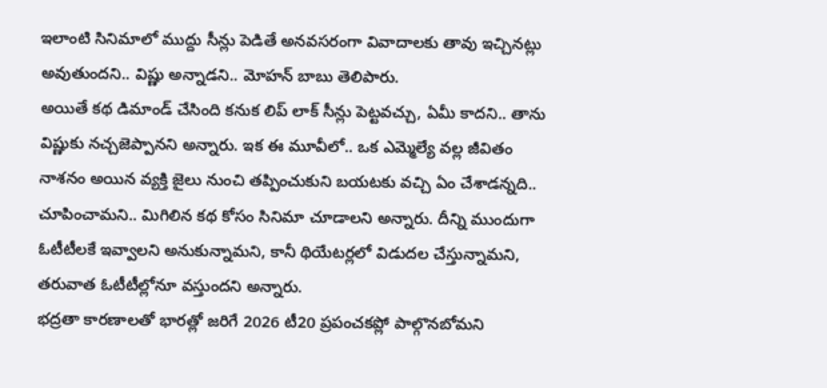ఇలాంటి సినిమాలో ముద్దు సీన్లు పెడితే అనవసరంగా వివాదాలకు తావు ఇచ్చినట్లు అవుతుందని.. విష్ణు అన్నాడని.. మోహన్ బాబు తెలిపారు.
అయితే కథ డిమాండ్ చేసింది కనుక లిప్ లాక్ సీన్లు పెట్టవచ్చు, ఏమీ కాదని.. తాను విష్ణుకు నచ్చజెప్పానని అన్నారు. ఇక ఈ మూవీలో.. ఒక ఎమ్మెల్యే వల్ల జీవితం నాశనం అయిన వ్యక్తి జైలు నుంచి తప్పించుకుని బయటకు వచ్చి ఏం చేశాడన్నది.. చూపించామని.. మిగిలిన కథ కోసం సినిమా చూడాలని అన్నారు. దీన్ని ముందుగా ఓటీటీలకే ఇవ్వాలని అనుకున్నామని, కానీ థియేటర్లలో విడుదల చేస్తున్నామని, తరువాత ఓటీటీల్లోనూ వస్తుందని అన్నారు.
భద్రతా కారణాలతో భారత్లో జరిగే 2026 టీ20 ప్రపంచకప్లో పాల్గొనబోమని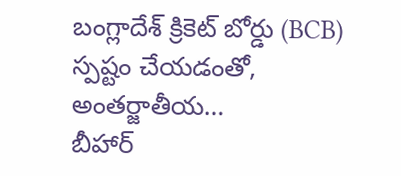బంగ్లాదేశ్ క్రికెట్ బోర్డు (BCB) స్పష్టం చేయడంతో, అంతర్జాతీయ…
బీహార్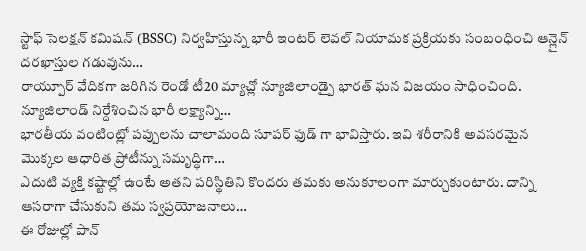స్టాఫ్ సెలక్షన్ కమిషన్ (BSSC) నిర్వహిస్తున్న భారీ ఇంటర్ లెవల్ నియామక ప్రక్రియకు సంబంధించి ఆన్లైన్ దరఖాస్తుల గడువును…
రాయ్పూర్ వేదికగా జరిగిన రెండో టీ20 మ్యాచ్లో న్యూజిలాండ్పై భారత్ ఘన విజయం సాధించింది. న్యూజిలాండ్ నిర్దేశించిన భారీ లక్ష్యాన్ని…
భారతీయ వంటింట్లో పప్పులను చాలామంది సూపర్ ఫుడ్ గా భావిస్తారు. ఇవి శరీరానికి అవసరమైన మొక్కల ఆధారిత ప్రోటీన్ను సమృద్ధిగా…
ఎదుటి వ్యక్తి కష్టాల్లో ఉంటే అతని పరిస్థితిని కొందరు తమకు అనుకూలంగా మార్చుకుంటారు. దాన్ని ఆసరాగా చేసుకుని తమ స్వప్రయోజనాలు…
ఈ రోజుల్లో పాన్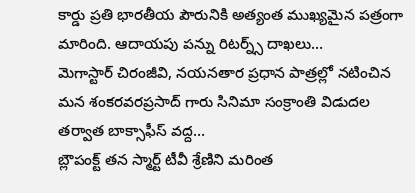కార్డు ప్రతి భారతీయ పౌరునికి అత్యంత ముఖ్యమైన పత్రంగా మారింది. ఆదాయపు పన్ను రిటర్న్స్ దాఖలు…
మెగాస్టార్ చిరంజీవి, నయనతార ప్రధాన పాత్రల్లో నటించిన మన శంకరవరప్రసాద్ గారు సినిమా సంక్రాంతి విడుదల తర్వాత బాక్సాఫీస్ వద్ద…
బ్లౌపంక్ట్ తన స్మార్ట్ టీవీ శ్రేణిని మరింత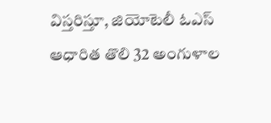విస్తరిస్తూ, జియోటెలీ ఓఎస్ ఆధారిత తొలి 32 అంగుళాల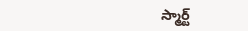స్మార్ట్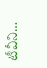టీవీని…